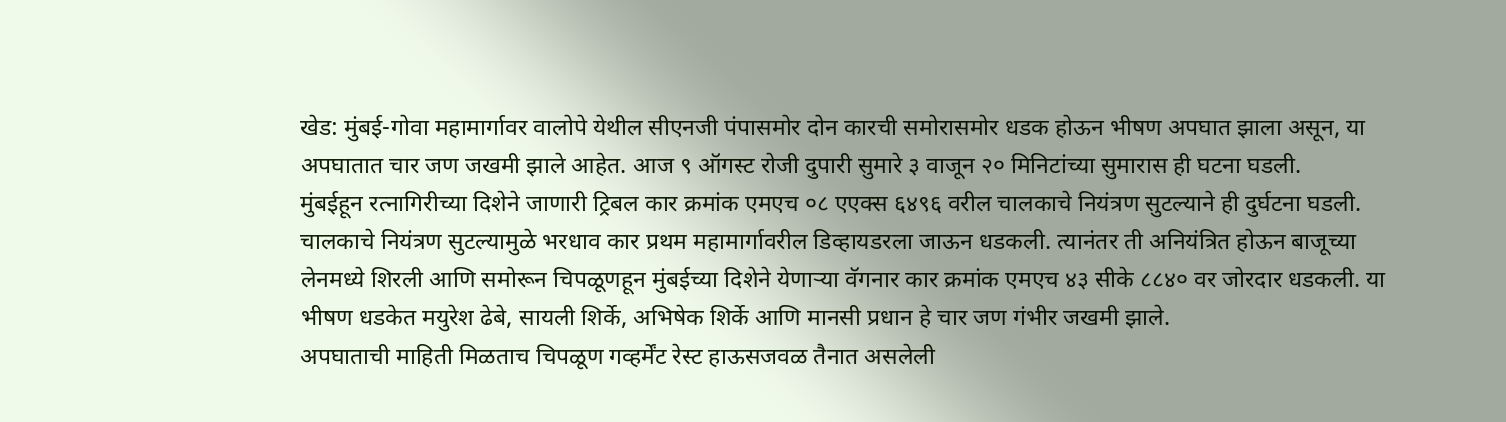खेड: मुंबई-गोवा महामार्गावर वालोपे येथील सीएनजी पंपासमोर दोन कारची समोरासमोर धडक होऊन भीषण अपघात झाला असून, या अपघातात चार जण जखमी झाले आहेत. आज ९ ऑगस्ट रोजी दुपारी सुमारे ३ वाजून २० मिनिटांच्या सुमारास ही घटना घडली.
मुंबईहून रत्नागिरीच्या दिशेने जाणारी ट्रिबल कार क्रमांक एमएच ०८ एएक्स ६४९६ वरील चालकाचे नियंत्रण सुटल्याने ही दुर्घटना घडली. चालकाचे नियंत्रण सुटल्यामुळे भरधाव कार प्रथम महामार्गावरील डिव्हायडरला जाऊन धडकली. त्यानंतर ती अनियंत्रित होऊन बाजूच्या लेनमध्ये शिरली आणि समोरून चिपळूणहून मुंबईच्या दिशेने येणाऱ्या वॅगनार कार क्रमांक एमएच ४३ सीके ८८४० वर जोरदार धडकली. या भीषण धडकेत मयुरेश ढेबे, सायली शिर्के, अभिषेक शिर्के आणि मानसी प्रधान हे चार जण गंभीर जखमी झाले.
अपघाताची माहिती मिळताच चिपळूण गव्हर्मेंट रेस्ट हाऊसजवळ तैनात असलेली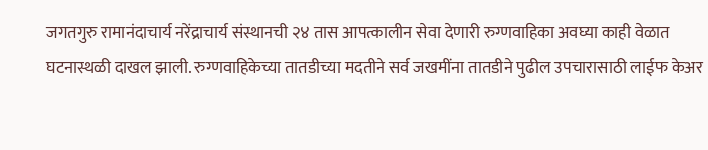जगतगुरु रामानंदाचार्य नरेंद्राचार्य संस्थानची २४ तास आपत्कालीन सेवा देणारी रुग्णवाहिका अवघ्या काही वेळात घटनास्थळी दाखल झाली. रुग्णवाहिकेच्या तातडीच्या मदतीने सर्व जखमींना तातडीने पुढील उपचारासाठी लाईफ केअर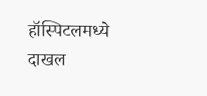हॉस्पिटलमध्ये दाखल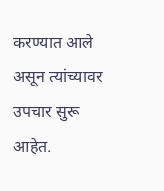करण्यात आले असून त्यांच्यावर उपचार सुरू आहेत.